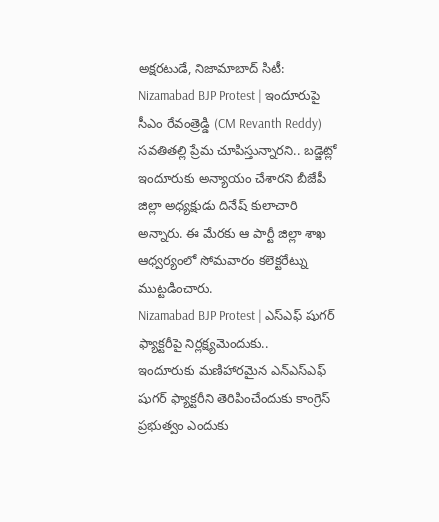అక్షరటుడే, నిజామాబాద్ సిటీ: Nizamabad BJP Protest | ఇందూరుపై సీఎం రేవంత్రెడ్డి (CM Revanth Reddy) సవతితల్లి ప్రేమ చూపిస్తున్నారని.. బడ్జెట్లో ఇందూరుకు అన్యాయం చేశారని బీజేపీ జిల్లా అధ్యక్షుడు దినేష్ కులాచారి అన్నారు. ఈ మేరకు ఆ పార్టీ జిల్లా శాఖ ఆధ్వర్యంలో సోమవారం కలెక్టరేట్ను ముట్టడించారు.
Nizamabad BJP Protest | ఎస్ఎఫ్ షుగర్ ఫ్యాక్టరీపై నిర్లక్ష్యమెందుకు..
ఇందూరుకు మణిహారమైన ఎన్ఎస్ఎఫ్ షుగర్ ఫ్యాక్టరీని తెరిపించేందుకు కాంగ్రెస్ ప్రభుత్వం ఎందుకు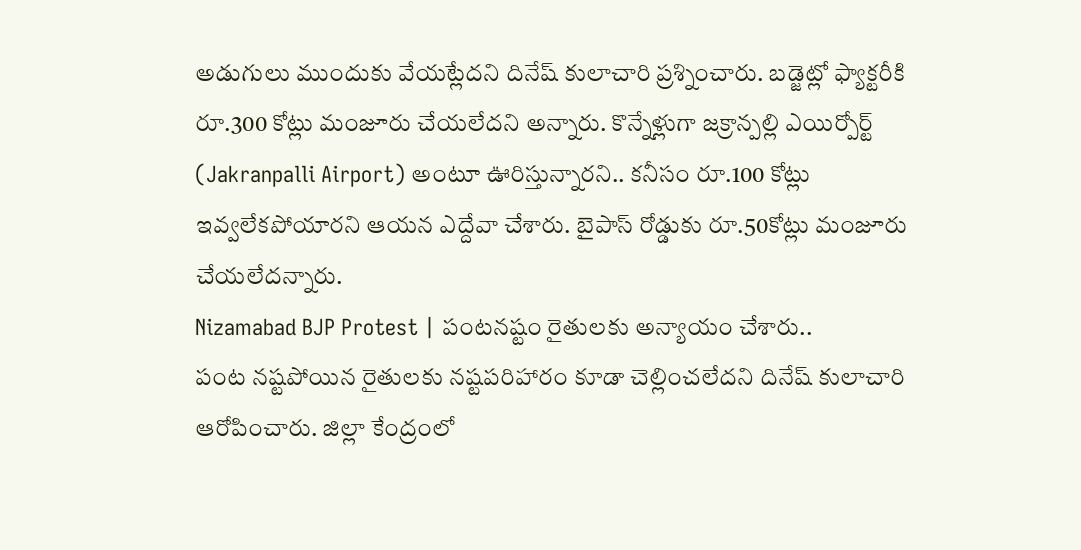అడుగులు ముందుకు వేయట్లేదని దినేష్ కులాచారి ప్రశ్నించారు. బడ్జెట్లో ఫ్యాక్టరీకి రూ.300 కోట్లు మంజూరు చేయలేదని అన్నారు. కొన్నేళ్లుగా జక్రాన్పల్లి ఎయిర్పోర్ట్ (Jakranpalli Airport) అంటూ ఊరిస్తున్నారని.. కనీసం రూ.100 కోట్లు ఇవ్వలేకపోయారని ఆయన ఎద్దేవా చేశారు. బైపాస్ రోడ్డుకు రూ.50కోట్లు మంజూరు చేయలేదన్నారు.
Nizamabad BJP Protest | పంటనష్టం రైతులకు అన్యాయం చేశారు..
పంట నష్టపోయిన రైతులకు నష్టపరిహారం కూడా చెల్లించలేదని దినేష్ కులాచారి ఆరోపించారు. జిల్లా కేంద్రంలో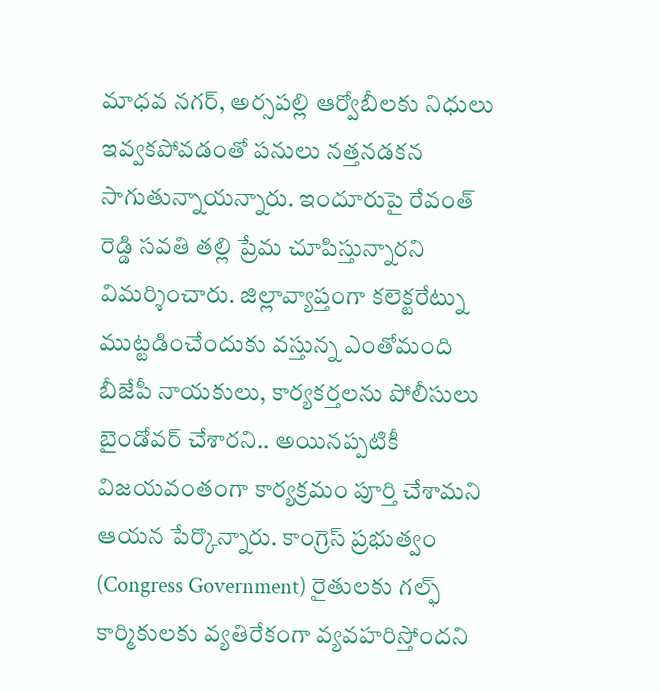మాధవ నగర్, అర్సపల్లి ఆర్వోబీలకు నిధులు ఇవ్వకపోవడంతో పనులు నత్తనడకన సాగుతున్నాయన్నారు. ఇందూరుపై రేవంత్ రెడ్డి సవతి తల్లి ప్రేమ చూపిస్తున్నారని విమర్శించారు. జిల్లావ్యాప్తంగా కలెక్టరేట్ను ముట్టడించేందుకు వస్తున్న ఎంతోమంది బీజేపీ నాయకులు, కార్యకర్తలను పోలీసులు బైండోవర్ చేశారని.. అయినప్పటికీ విజయవంతంగా కార్యక్రమం పూర్తి చేశామని ఆయన పేర్కొన్నారు. కాంగ్రెస్ ప్రభుత్వం (Congress Government) రైతులకు గల్ఫ్ కార్మికులకు వ్యతిరేకంగా వ్యవహరిస్తోందని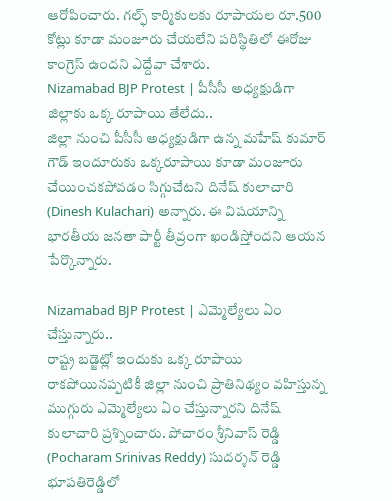ఆరోపించారు. గల్ఫ్ కార్మికులకు రూపాయల రూ.500 కోట్లు కూడా మంజూరు చేయలేని పరిస్థితిలో ఈరోజు కాంగ్రెస్ ఉందని ఎద్దేవా చేశారు.
Nizamabad BJP Protest | పీసీసీ అధ్యక్షుడిగా జిల్లాకు ఒక్క రూపాయి తేలేదు..
జిల్లా నుంచి పీసీసీ అధ్యక్షుడిగా ఉన్న మహేష్ కుమార్ గౌడ్ ఇందూరుకు ఒక్కరూపాయి కూడా మంజూరు చేయించకపోవడం సిగ్గుచేటని దినేష్ కులాచారి (Dinesh Kulachari) అన్నారు. ఈ విషయాన్ని భారతీయ జనతా పార్టీ తీవ్రంగా ఖండిస్తోందని ఆయన పేర్కొన్నారు.

Nizamabad BJP Protest | ఎమ్మెల్యేలు ఏం చేస్తున్నారు..
రాష్ట్ర బడ్జెట్లో ఇందుకు ఒక్క రూపాయి రాకపోయినప్పటికీ జిల్లా నుంచి ప్రాతినిథ్యం వహిస్తున్న ముగ్గురు ఎమ్మెల్యేలు ఏం చేస్తున్నారని దినేష్ కులాచారి ప్రశ్నించారు. పోచారం శ్రీనివాస్ రెడ్డి (Pocharam Srinivas Reddy) సుదర్శన్ రెడ్డి భూపతిరెడ్డిలో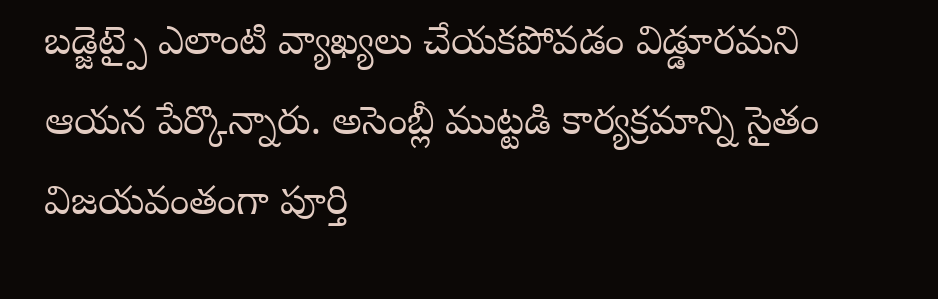బడ్జెట్పై ఎలాంటి వ్యాఖ్యలు చేయకపోవడం విడ్డూరమని ఆయన పేర్కొన్నారు. అసెంబ్లీ ముట్టడి కార్యక్రమాన్ని సైతం విజయవంతంగా పూర్తి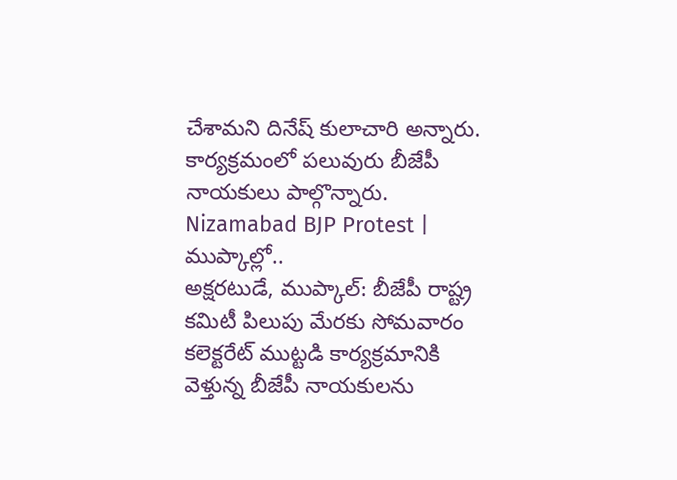చేశామని దినేష్ కులాచారి అన్నారు. కార్యక్రమంలో పలువురు బీజేపీ నాయకులు పాల్గొన్నారు.
Nizamabad BJP Protest | ముప్కాల్లో..
అక్షరటుడే, ముప్కాల్: బీజేపీ రాష్ట్ర కమిటీ పిలుపు మేరకు సోమవారం కలెక్టరేట్ ముట్టడి కార్యక్రమానికి వెళ్తున్న బీజేపీ నాయకులను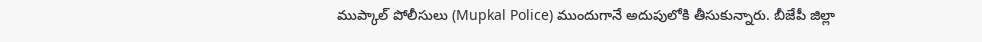ముప్కాల్ పోలీసులు (Mupkal Police) ముందుగానే అదుపులోకి తీసుకున్నారు. బీజేపీ జిల్లా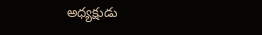అధ్యక్షుడు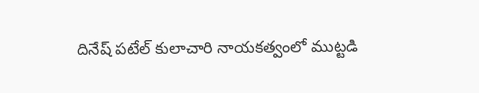దినేష్ పటేల్ కులాచారి నాయకత్వంలో ముట్టడి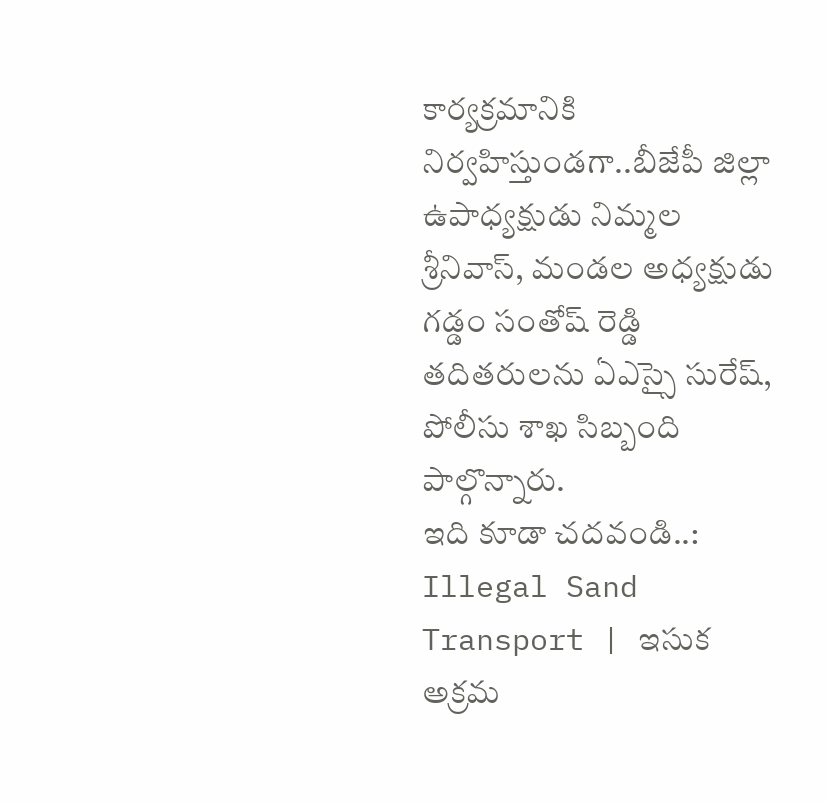కార్యక్రమానికి నిర్వహిస్తుండగా..బీజేపీ జిల్లా ఉపాధ్యక్షుడు నిమ్మల శ్రీనివాస్, మండల అధ్యక్షుడు గడ్డం సంతోష్ రెడ్డి తదితరులను ఏఎస్సై సురేష్, పోలీసు శాఖ సిబ్బంది పాల్గొన్నారు.
ఇది కూడా చదవండి..: Illegal Sand Transport | ఇసుక అక్రమ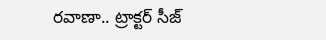రవాణా.. ట్రాక్టర్ సీజ్